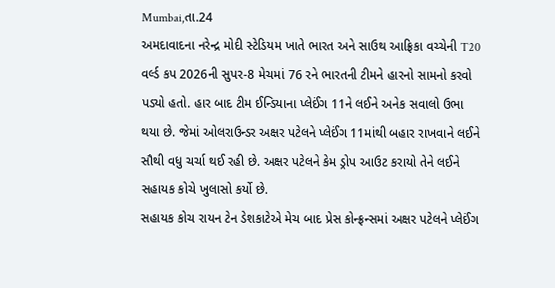Mumbai,તા.24
અમદાવાદના નરેન્દ્ર મોદી સ્ટેડિયમ ખાતે ભારત અને સાઉથ આફ્રિકા વચ્ચેની T20 વર્લ્ડ કપ 2026ની સુપર-8 મેચમાં 76 રને ભારતની ટીમને હારનો સામનો કરવો પડ્યો હતો. હાર બાદ ટીમ ઈન્ડિયાના પ્લેઈંગ 11ને લઈને અનેક સવાલો ઉભા થયા છે. જેમાં ઓલરાઉન્ડર અક્ષર પટેલને પ્લેઈંગ 11માંથી બહાર રાખવાને લઈને સૌથી વધુ ચર્ચા થઈ રહી છે. અક્ષર પટેલને કેમ ડ્રોપ આઉટ કરાયો તેને લઈને સહાયક કોચે ખુલાસો કર્યો છે.
સહાયક કોચ રાયન ટેન ડેશકાટેએ મેચ બાદ પ્રેસ કોન્ફ્રન્સમાં અક્ષર પટેલને પ્લેઈંગ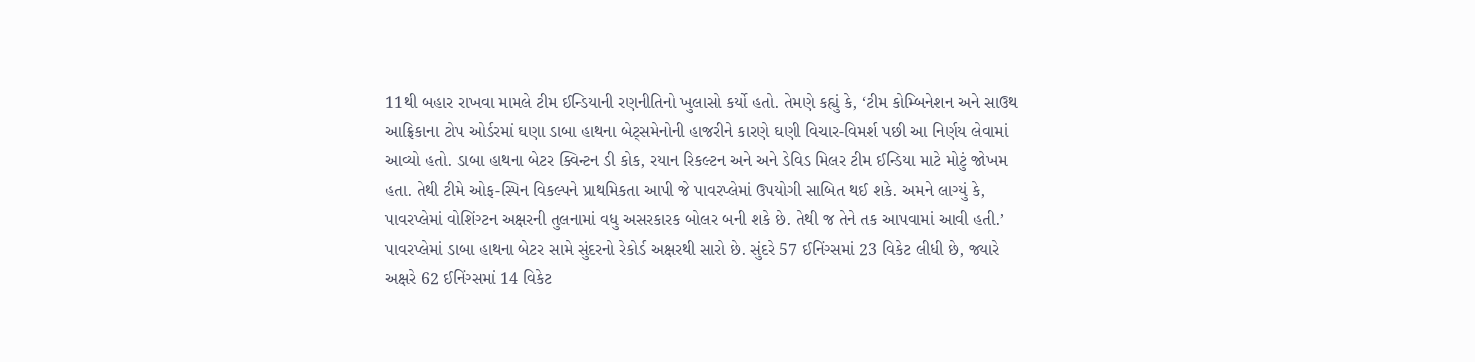11થી બહાર રાખવા મામલે ટીમ ઈન્ડિયાની રણનીતિનો ખુલાસો કર્યો હતો. તેમણે કહ્યું કે, ‘ટીમ કોમ્બિનેશન અને સાઉથ આફ્રિકાના ટોપ ઓર્ડરમાં ઘણા ડાબા હાથના બેટ્સમેનોની હાજરીને કારણે ઘણી વિચાર-વિમર્શ પછી આ નિર્ણય લેવામાં આવ્યો હતો. ડાબા હાથના બેટર ક્વિન્ટન ડી કોક, રયાન રિકલ્ટન અને અને ડેવિડ મિલર ટીમ ઈન્ડિયા માટે મોટું જોખમ હતા. તેથી ટીમે ઓફ-સ્પિન વિકલ્પને પ્રાથમિકતા આપી જે પાવરપ્લેમાં ઉપયોગી સાબિત થઈ શકે. અમને લાગ્યું કે, પાવરપ્લેમાં વોશિંગ્ટન અક્ષરની તુલનામાં વધુ અસરકારક બોલર બની શકે છે. તેથી જ તેને તક આપવામાં આવી હતી.’
પાવરપ્લેમાં ડાબા હાથના બેટર સામે સુંદરનો રેકોર્ડ અક્ષરથી સારો છે. સુંદરે 57 ઈનિંગ્સમાં 23 વિકેટ લીધી છે, જ્યારે અક્ષરે 62 ઈનિંગ્સમાં 14 વિકેટ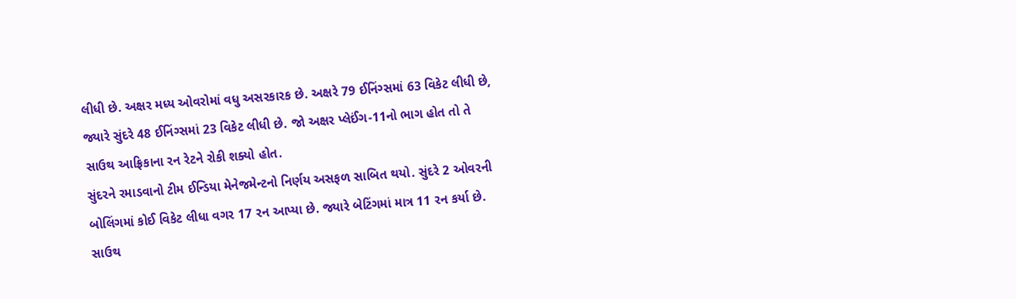લીધી છે. અક્ષર મધ્ય ઓવરોમાં વધુ અસરકારક છે. અક્ષરે 79 ઈનિંગ્સમાં 63 વિકેટ લીધી છે, જ્યારે સુંદરે 48 ઈનિંગ્સમાં 23 વિકેટ લીધી છે. જો અક્ષર પ્લેઈંગ-11નો ભાગ હોત તો તે સાઉથ આફ્રિકાના રન રેટને રોકી શક્યો હોત.
સુંદરને રમાડવાનો ટીમ ઈન્ડિયા મેનેજમેન્ટનો નિર્ણય અસફળ સાબિત થયો. સુંદરે 2 ઓવરની બોલિંગમાં કોઈ વિકેટ લીધા વગર 17 રન આપ્યા છે. જ્યારે બેટિંગમાં માત્ર 11 રન કર્યા છે. સાઉથ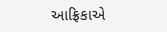આફ્રિકાએ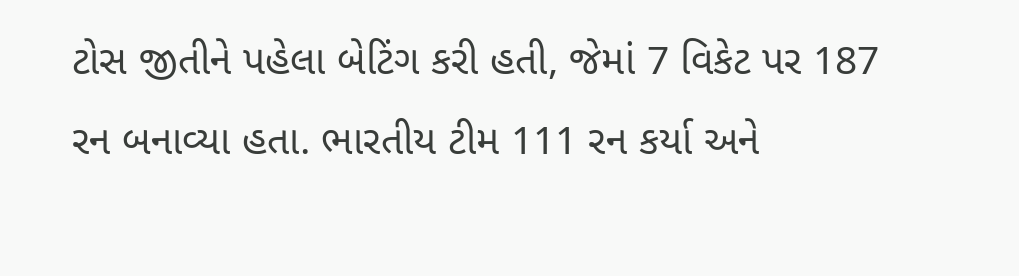ટોસ જીતીને પહેલા બેટિંગ કરી હતી, જેમાં 7 વિકેટ પર 187 રન બનાવ્યા હતા. ભારતીય ટીમ 111 રન કર્યા અને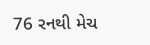76 રનથી મેચ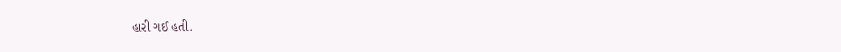હારી ગઈ હતી.